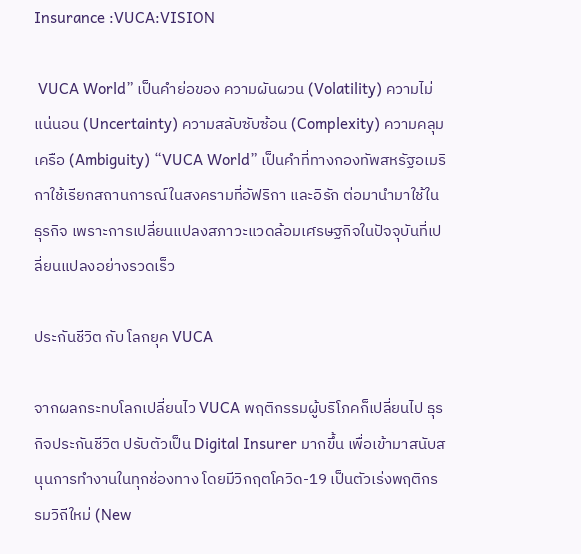Insurance :VUCA:VISION

 VUCA World” เป็นคำย่อของ ความผันผวน (Volatility) ความไม่แน่นอน (Uncertainty) ความสลับซับซ้อน (Complexity) ความคลุมเครือ (Ambiguity) “VUCA World” เป็นคำที่ทางกองทัพสหรัฐอเมริกาใช้เรียกสถานการณ์ในสงครามที่อัฟริกา และอิรัก ต่อมานำมาใช้ในธุรกิจ เพราะการเปลี่ยนแปลงสภาวะแวดล้อมเศรษฐกิจในปัจจุบันที่เปลี่ยนแปลงอย่างรวดเร็ว

ประกันชีวิต กับ โลกยุค VUCA

จากผลกระทบโลกเปลี่ยนไว VUCA พฤติกรรมผู้บริโภคก็เปลี่ยนไป ธุรกิจประกันชีวิต ปรับตัวเป็น Digital Insurer มากขึ้น เพื่อเข้ามาสนับสนุนการทำงานในทุกช่องทาง โดยมีวิกฤตโควิด-19 เป็นตัวเร่งพฤติกรรมวิถีใหม่ (New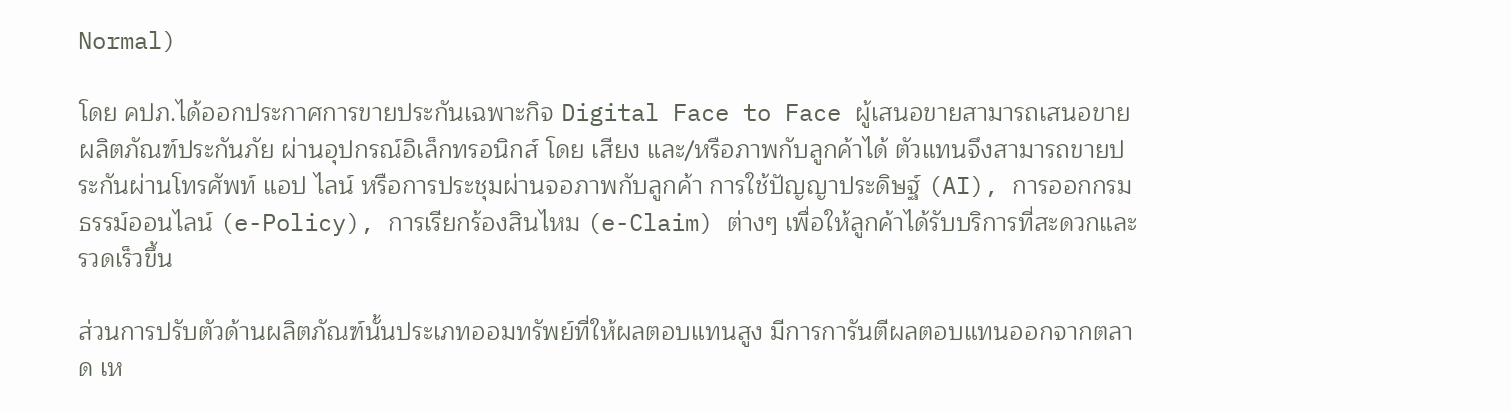Normal)

โดย คปภ.ได้ออกประกาศการขายประกันเฉพาะกิจ Digital Face to Face ผู้เสนอขายสามารถเสนอขายผลิตภัณฑ์ประกันภัย ผ่านอุปกรณ์อิเล็กทรอนิกส์ โดย เสียง และ/หรือภาพกับลูกค้าได้ ตัวแทนจึงสามารถขายประกันผ่านโทรศัพท์ แอป ไลน์ หรือการประชุมผ่านจอภาพกับลูกค้า การใช้ปัญญาประดิษฐ์ (AI), การออกกรมธรรม์ออนไลน์ (e-Policy), การเรียกร้องสินไหม (e-Claim) ต่างๆ เพื่อให้ลูกค้าได้รับบริการที่สะดวกและรวดเร็วขึ้น

ส่วนการปรับตัวด้านผลิตภัณฑ์นั้นประเภทออมทรัพย์ที่ให้ผลตอบแทนสูง มีการการันตีผลตอบแทนออกจากตลาด เห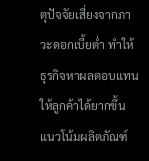ตุปัจจัยเสี่ยงจากภาวะดอกเบี้ยต่ำ ทำให้ธุรกิจหาผลตอบแทนให้ลูกค้าได้ยากขึ้น แนวโน้มผลิตภัณฑ์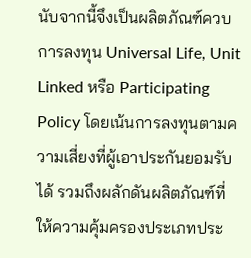นับจากนี้จึงเป็นผลิตภัณฑ์ควบการลงทุน Universal Life, Unit Linked หรือ Participating Policy โดยเน้นการลงทุนตามความเสี่ยงที่ผู้เอาประกันยอมรับได้ รวมถึงผลักดันผลิตภัณฑ์ที่ให้ความคุ้มครองประเภทประ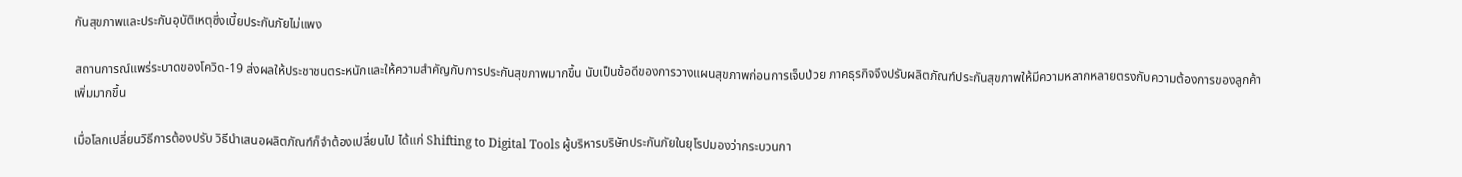กันสุขภาพและประกันอุบัติเหตุซึ่งเบี้ยประกันภัยไม่แพง

สถานการณ์แพร่ระบาดของโควิด-19 ส่งผลให้ประชาชนตระหนักและให้ความสำคัญกับการประกันสุขภาพมากขึ้น นับเป็นข้อดีของการวางแผนสุขภาพก่อนการเจ็บป่วย ภาคธุรกิจจึงปรับผลิตภัณฑ์ประกันสุขภาพให้มีความหลากหลายตรงกับความต้องการของลูกค้าเพิ่มมากขึ้น

เมื่อโลกเปลี่ยนวิธีการต้องปรับ วิธีนำเสนอผลิตภัณฑ์ก็จำต้องเปลี่ยนไป ได้แก่ Shifting to Digital Tools ผู้บริหารบริษัทประกันภัยในยุโรปมองว่ากระบวนกา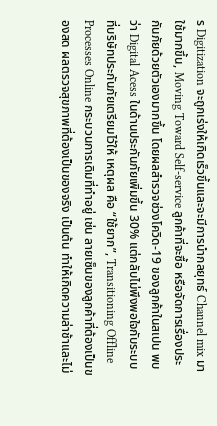ร Digitization จะถูกเร่งให้เกิดเร็วขึ้นและจะมีการนำกลยุทธ์ Channel mix มาใช้มากขึ้น, Moving Toward Self-service ลูกค้าที่จะซื้อ หรือจัดการเรื่องประกันภัยด้วยตัวเองมากขึ้น โดยผลสำรวจช่วงโควิด-19 ของลูกค้าในสเปน พบว่า Digital Acess ในด้านประกันภัยเพิ่มขึ้น 30% แต่กลับไม่พึงพอใจกับระบบที่บริษัทประกันภัยเตรียมไว้ให้ เหตุผล คือ “ใช้ยาก”, Transitioning Offline Processes Online กระบวนการเดิมที่ทำอยู่ เช่น ลายเซ็นของลูกค้าที่ต้องเป็นของสด ผลตรวจสุขภาพที่ต้องเป็นของจริง เป็นต้น ทำให้เกิดความล่าช้าและไม่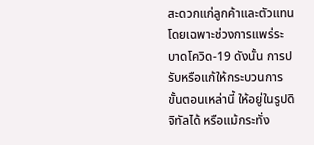สะดวกแก่ลูกค้าและตัวแทน โดยเฉพาะช่วงการแพร่ระบาดโควิด-19 ดังนั้น การปรับหรือแก้ให้กระบวนการ ขั้นตอนเหล่านี้ ให้อยู่ในรูปดิจิทัลได้ หรือแม้กระทั่ง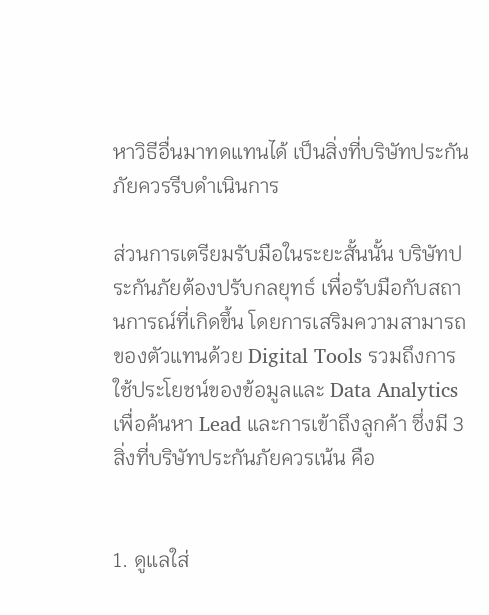หาวิธีอื่นมาทดแทนได้ เป็นสิ่งที่บริษัทประกันภัยควรรีบดำเนินการ

ส่วนการเตรียมรับมือในระยะสั้นนั้น บริษัทประกันภัยต้องปรับกลยุทธ์ เพื่อรับมือกับสถานการณ์ที่เกิดขึ้น โดยการเสริมความสามารถของตัวแทนด้วย Digital Tools รวมถึงการใช้ประโยชน์ของข้อมูลและ Data Analytics เพื่อค้นหา Lead และการเข้าถึงลูกค้า ซึ่งมี 3 สิ่งที่บริษัทประกันภัยควรเน้น คือ


1. ดูแลใส่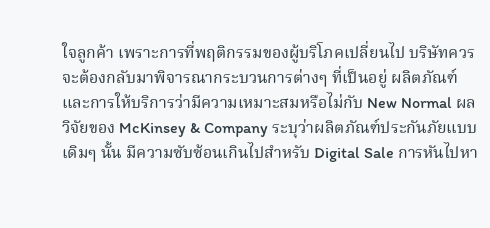ใจลูกค้า เพราะการที่พฤติกรรมของผู้บริโภคเปลี่ยนไป บริษัทควรจะต้องกลับมาพิจารณากระบวนการต่างๆ ที่เป็นอยู่ ผลิตภัณฑ์และการให้บริการว่ามีความเหมาะสมหรือไม่กับ New Normal ผลวิจัยของ McKinsey & Company ระบุว่าผลิตภัณฑ์ประกันภัยแบบเดิมๆ นั้น มีความซับซ้อนเกินไปสำหรับ Digital Sale การหันไปหา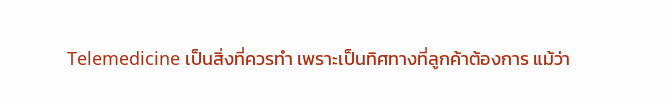Telemedicine เป็นสิ่งที่ควรทำ เพราะเป็นทิศทางที่ลูกค้าต้องการ แม้ว่า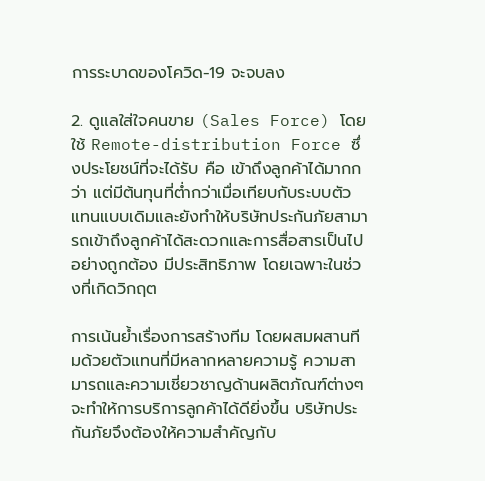การระบาดของโควิด-19 จะจบลง

2. ดูแลใส่ใจคนขาย (Sales Force) โดยใช้ Remote-distribution Force ซึ่งประโยชน์ที่จะได้รับ คือ เข้าถึงลูกค้าได้มากกว่า แต่มีต้นทุนที่ต่ำกว่าเมื่อเทียบกับระบบตัวแทนแบบเดิมและยังทำให้บริษัทประกันภัยสามารถเข้าถึงลูกค้าได้สะดวกและการสื่อสารเป็นไปอย่างถูกต้อง มีประสิทธิภาพ โดยเฉพาะในช่วงที่เกิดวิกฤต

การเน้นย้ำเรื่องการสร้างทีม โดยผสมผสานทีมด้วยตัวแทนที่มีหลากหลายความรู้ ความสามารถและความเชี่ยวชาญด้านผลิตภัณฑ์ต่างๆ จะทำให้การบริการลูกค้าได้ดียิ่งขึ้น บริษัทประกันภัยจึงต้องให้ความสำคัญกับ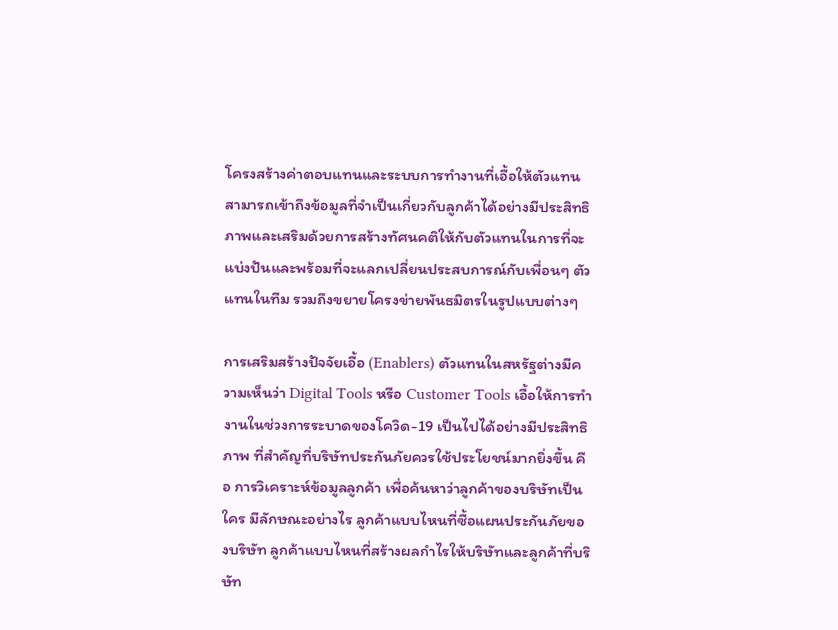โครงสร้างค่าตอบแทนและระบบการทำงานที่เอื้อให้ตัวแทนสามารถเข้าถึงข้อมูลที่จำเป็นเกี่ยวกับลูกค้าได้อย่างมีประสิทธิภาพและเสริมด้วยการสร้างทัศนคติให้กับตัวแทนในการที่จะแบ่งปันและพร้อมที่จะแลกเปลี่ยนประสบการณ์กับเพื่อนๆ ตัวแทนในทีม รวมถึงขยายโครงข่ายพันธมิตรในรูปแบบต่างๆ

การเสริมสร้างปัจจัยเอื้อ (Enablers) ตัวแทนในสหรัฐต่างมีความเห็นว่า Digital Tools หรือ Customer Tools เอื้อให้การทำงานในช่วงการระบาดของโควิด-19 เป็นไปได้อย่างมีประสิทธิภาพ ที่สำคัญที่บริษัทประกันภัยควรใช้ประโยชน์มากยิ่งขึ้น คือ การวิเคราะห์ข้อมูลลูกค้า เพื่อค้นหาว่าลูกค้าของบริษัทเป็นใคร มีลักษณะอย่างไร ลูกค้าแบบไหนที่ซื้อแผนประกันภัยของบริษัท ลูกค้าแบบไหนที่สร้างผลกำไรให้บริษัทและลูกค้าที่บริษัท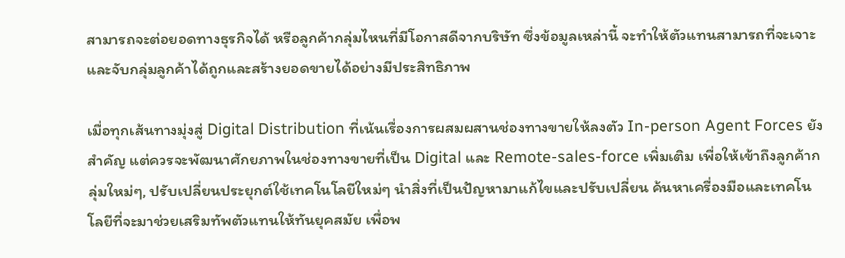สามารถจะต่อยอดทางธุรกิจได้ หรือลูกค้ากลุ่มไหนที่มีโอกาสดีจากบริษัท ซึ่งข้อมูลเหล่านี้ จะทำให้ตัวแทนสามารถที่จะเจาะและจับกลุ่มลูกค้าได้ถูกและสร้างยอดขายได้อย่างมีประสิทธิภาพ

เมื่อทุกเส้นทางมุ่งสู่ Digital Distribution ที่เน้นเรื่องการผสมผสานช่องทางขายให้ลงตัว In-person Agent Forces ยังสำคัญ แต่ควรจะพัฒนาศักยภาพในช่องทางขายที่เป็น Digital และ Remote-sales-force เพิ่มเติม เพื่อให้เข้าถึงลูกค้ากลุ่มใหม่ๆ, ปรับเปลี่ยนประยุกต์ใช้เทคโนโลยีใหม่ๆ นำสิ่งที่เป็นปัญหามาแก้ไขและปรับเปลี่ยน ค้นหาเครื่องมือและเทคโนโลยีที่จะมาช่วยเสริมทัพตัวแทนให้ทันยุคสมัย เพื่อพ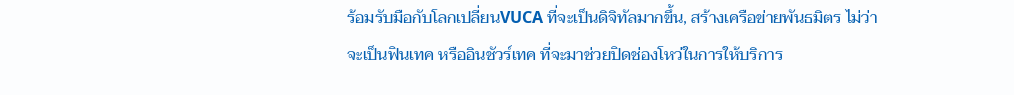ร้อมรับมือกับโลกเปลี่ยนVUCA ที่จะเป็นดิจิทัลมากขึ้น, สร้างเครือข่ายพันธมิตร ไม่ว่าจะเป็นฟินเทค หรืออินชัวร์เทค ที่จะมาช่วยปิดช่องโหว่ในการให้บริการ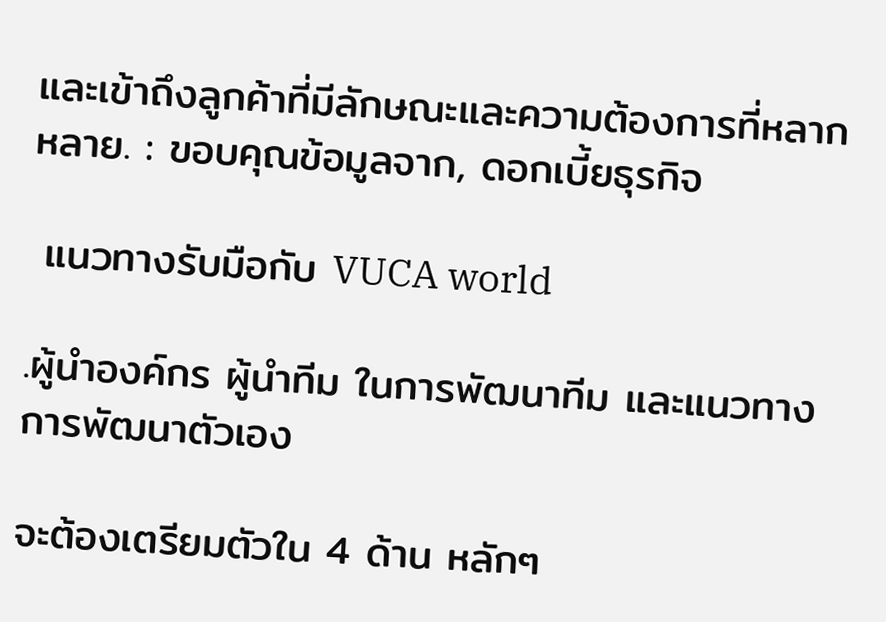และเข้าถึงลูกค้าที่มีลักษณะและความต้องการที่หลากหลาย. : ขอบคุณข้อมูลจาก, ดอกเบี้ยธุรกิจ

 แนวทางรับมือกับ VUCA world

.ผู้นำองค์กร ผู้นำทีม ในการพัฒนาทีม และแนวทางการพัฒนาตัวเอง

จะต้องเตรียมตัวใน 4 ด้าน หลักๆ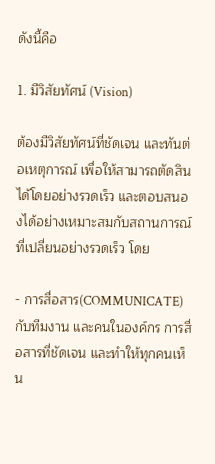ดังนี้คือ

1. มีวิสัยทัศน์ (Vision)

ต้องมีวิสัยทัศน์ที่ชัดเจน และทันต่อเหตุการณ์ เพื่อให้สามารถตัดสินได้โดยอย่างรวดเร็ว และตอบสนองได้อย่างเหมาะสมกับสถานการณ์ที่เปลี่ยนอย่างรวดเร็ว โดย

- การสื่อสาร(COMMUNICATE) กับทีมงาน และคนในองค์กร การสื่อสารที่ชัดเจน และทำให้ทุกคนเห็น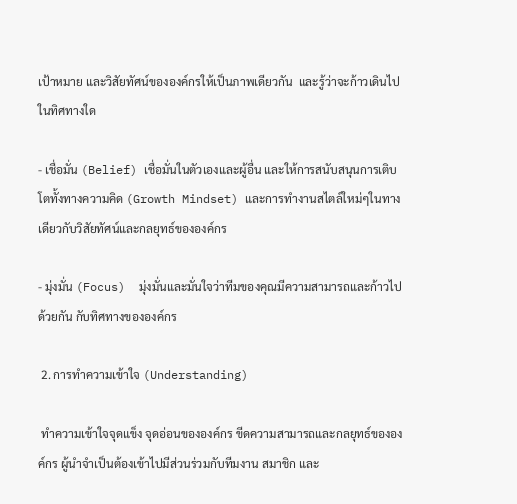เป้าหมาย และวิสัยทัศน์ขององค์กรให้เป็นภาพเดียวกัน  และรู้ว่าจะก้าวเดินไปในทิศทางใด

- เชื่อมั่น (Belief) เชื่อมั่นในตัวเองและผู้อื่น และให้การสนับสนุนการเติบโตทั้งทางความคิด (Growth Mindset) และการทำงานสไตล์ใหม่ๆในทางเดียวกับวิสัยทัศน์และกลยุทธ์ขององค์กร

- มุ่งมั่น (Focus)  มุ่งมั่นและมั่นใจว่าทีมของคุณมีความสามารถและก้าวไปด้วยกัน กับทิศทางขององค์กร

 2. การทำความเข้าใจ (Understanding)

 ทำความเข้าใจจุดแข็ง จุดอ่อนขององค์กร ขีดความสามารถและกลยุทธ์ขององค์กร ผู้นำจำเป็นต้องเข้าไปมีส่วนร่วมกับทีมงาน สมาชิก และ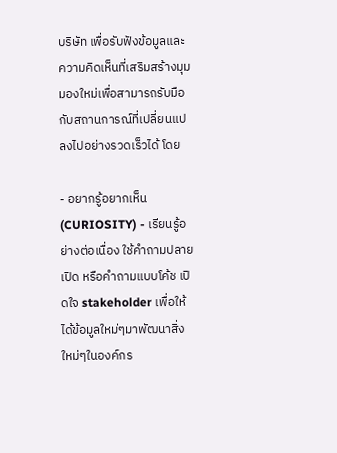บริษัท เพื่อรับฟังข้อมูลและความคิดเห็นที่เสริมสร้างมุมมองใหม่เพื่อสามารถรับมือกับสถานการณ์ที่เปลี่ยนแปลงไปอย่างรวดเร็วได้ โดย

- อยากรู้อยากเห็น (CURIOSITY) - เรียนรู้อย่างต่อเนื่อง ใช้คำถามปลายเปิด หรือคำถามแบบโค้ช เปิดใจ stakeholder เพื่อให้ได้ข้อมูลใหม่ๆมาพัฒนาสิ่งใหม่ๆในองค์กร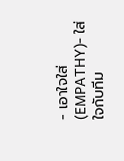- เอาใจใส่ (EMPATHY)- ใส่ใจกับทีม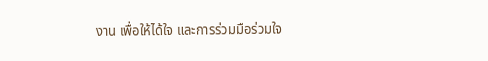งาน เพื่อให้ได้ใจ และการร่วมมือร่วมใจ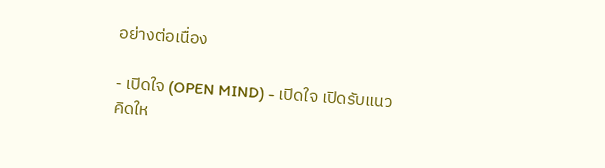อย่างต่อเนื่อง

- เปิดใจ (OPEN MIND) - เปิดใจ เปิดรับแนวคิดให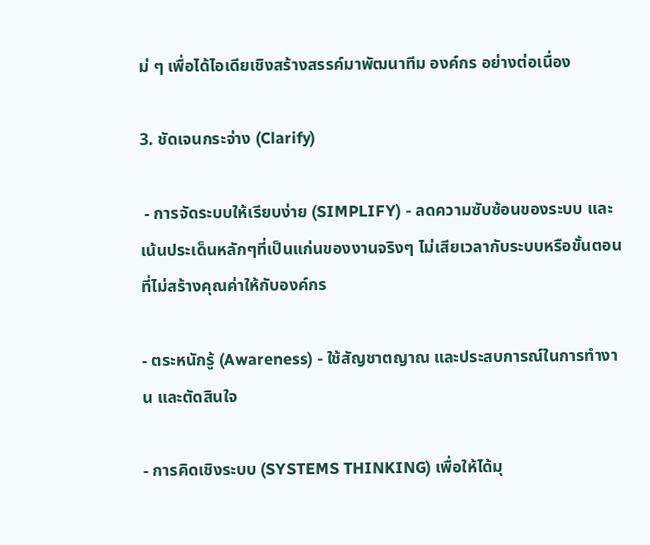ม่ ๆ เพื่อได้ไอเดียเชิงสร้างสรรค์มาพัฒนาทีม องค์กร อย่างต่อเนื่อง

3. ชัดเจนกระจ่าง (Clarify)

 - การจัดระบบให้เรียบง่าย (SIMPLIFY) - ลดความซับซ้อนของระบบ และเน้นประเด็นหลักๆที่เป็นแก่นของงานจริงๆ ไม่เสียเวลากับระบบหรือขั้นตอนที่ไม่สร้างคุณค่าให้กับองค์กร

- ตระหนักรู้ (Awareness) - ใช้สัญชาตญาณ และประสบการณ์ในการทำงาน และตัดสินใจ

- การคิดเชิงระบบ (SYSTEMS THINKING) เพื่อให้ได้มุ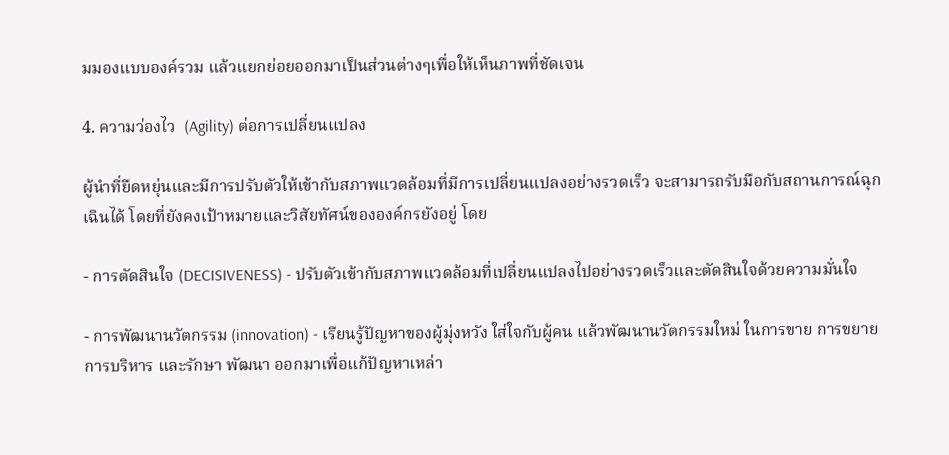มมองแบบองค์รวม แล้วแยกย่อยออกมาเป็นส่วนต่างๆเพื่อให้เห็นภาพที่ชัดเจน

4. ความว่องไว  (Agility) ต่อการเปลี่ยนแปลง

ผู้นำที่ยืดหยุ่นและมีการปรับตัวให้เข้ากับสภาพแวดล้อมที่มีการเปลี่ยนแปลงอย่างรวดเร็ว จะสามารถรับมือกับสถานการณ์ฉุกเฉินได้ โดยที่ยังคงเป้าหมายและวิสัยทัศน์ขององค์กรยังอยู่ โดย

- การตัดสินใจ (DECISIVENESS) - ปรับตัวเข้ากับสภาพแวดล้อมที่เปลี่ยนแปลงไปอย่างรวดเร็วและตัดสินใจด้วยความมั่นใจ

- การพัฒนานวัตกรรม (innovation) - เรียนรู้ปัญหาของผู้มุ่งหวัง ใส่ใจกับผู้คน แล้วพัฒนานวัตกรรมใหม่ ในการขาย การขยาย การบริหาร และรักษา พัฒนา ออกมาเพื่อแก้ปัญหาเหล่า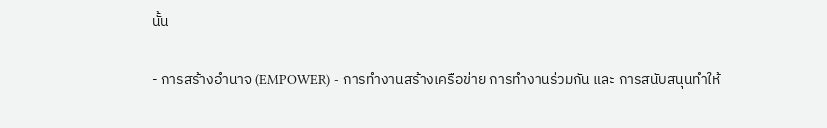นั้น

- การสร้างอำนาจ (EMPOWER) - การทำงานสร้างเครือข่าย การทำงานร่วมกัน และ การสนับสนุนทำให้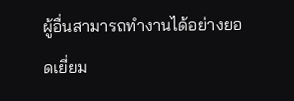ผู้อื่นสามารถทำงานได้อย่างยอดเยี่ยม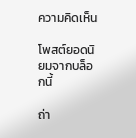ความคิดเห็น

โพสต์ยอดนิยมจากบล็อกนี้

ถ่า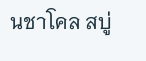นชาโคล สบู่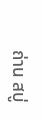ถ่าน สบู่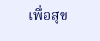เพื่อสุข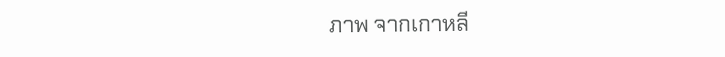ภาพ จากเกาหลี